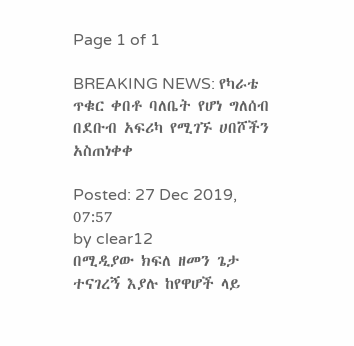Page 1 of 1

BREAKING NEWS: የካራቴ ጥቁር ቀበቶ ባለቤት የሆነ ግለሰብ በደቡብ አፍሪካ የሚገኙ ሀበሾችን አስጠነቀቀ

Posted: 27 Dec 2019, 07:57
by clear12
በሚዲያው ክፍለ ዘመን ጌታ ተናገረኝ እያሉ ከየዋሆች ላይ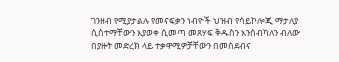ገንዘብ የሚያታልሉ የመናፍቃን ነብዮች ህዝብ የሳይኮሎጂ ማታለያ ሲስተማቸውን እያወቀ ሲመጣ መጸሃፍ ቅዱስን እንሰብካለን ብለው በያዙት መድረክ ላይ ተቃዋሚዎቻቸውን በመስደብና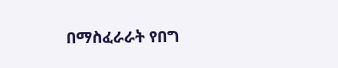በማስፈራራት የበግ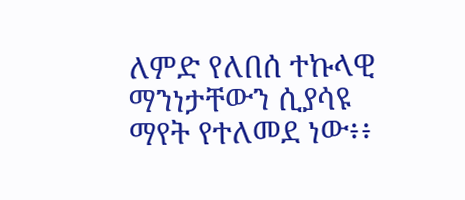ለምድ የለበሰ ተኩላዊ ማንነታቸውን ሲያሳዩ ማየት የተለመደ ነው፥፥